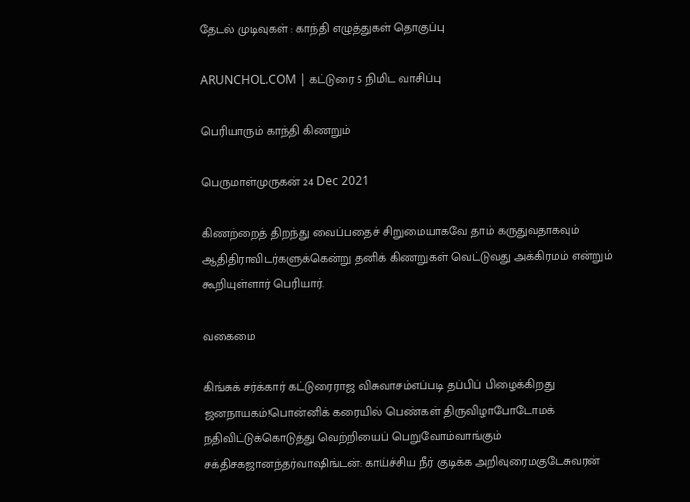தேடல் முடிவுகள் : காந்தி எழுத்துகள் தொகுப்பு

ARUNCHOL.COM | கட்டுரை 5 நிமிட வாசிப்பு

பெரியாரும் காந்தி கிணறும்

பெருமாள்முருகன் 24 Dec 2021

கிணற்றைத் திறந்து வைப்பதைச் சிறுமையாகவே தாம் கருதுவதாகவும் ஆதிதிராவிடர்களுக்கென்று தனிக் கிணறுகள் வெட்டுவது அக்கிரமம் என்றும் கூறியுள்ளார் பெரியார்.

வகைமை

கிங்சுக் சர்க்கார் கட்டுரைராஜ விசுவாசம்எப்படி தப்பிப் பிழைக்கிறது ஜனநாயகம்!பொன்னிக் கரையில் பெண்கள் திருவிழாபோடோமக் நதிவிட்டுக்கொடுத்து வெற்றியைப் பெறுவோம்வாங்கும் சக்திசகஜானந்தர்வாஷிங்டன்: காய்ச்சிய நீர் குடிக்க அறிவுரைமகுடேசுவரன்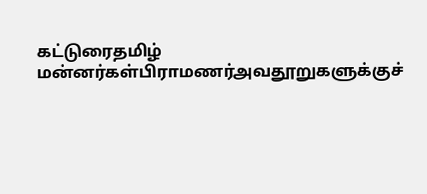கட்டுரைதமிழ் மன்னர்கள்பிராமணர்அவதூறுகளுக்குச்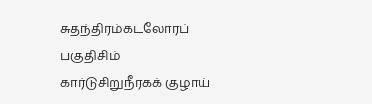சுதந்திரம்கடலோரப் பகுதிசிம் கார்டுசிறுநீரகக் குழாய்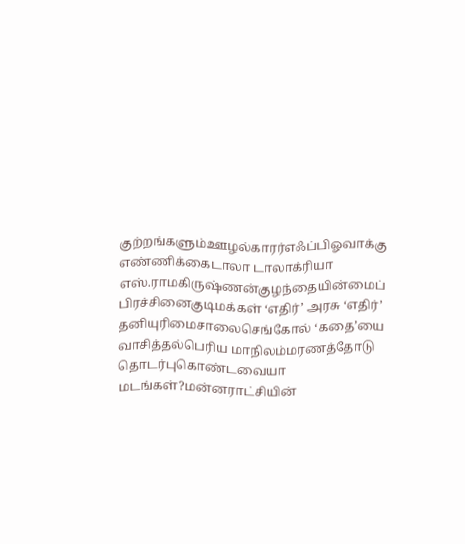குற்றங்களும்ஊழல்காரர்எஃப்பிஓவாக்கு எண்ணிக்கைடாலா டாலாக்ரியா எஸ்.ராமகிருஷ்ணன்குழந்தையின்மைப் பிரச்சினைகுடிமக்கள் ‘எதிர்’ அரசு ‘எதிர்’ தனியுரிமைசாலைசெங்கோல் ‘கதை’யை வாசித்தல்பெரிய மாநிலம்மரணத்தோடு தொடர்புகொண்டவையா மடங்கள்?மன்னராட்சியின்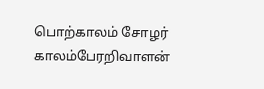பொற்காலம் சோழர் காலம்பேரறிவாளன்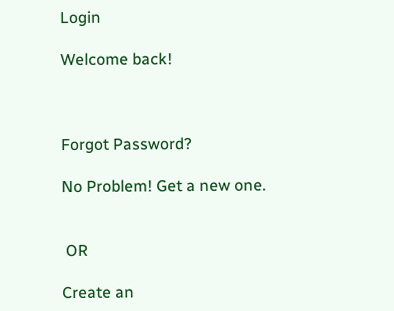Login

Welcome back!



Forgot Password?

No Problem! Get a new one.


 OR

Create an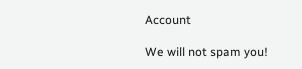Account

We will not spam you!